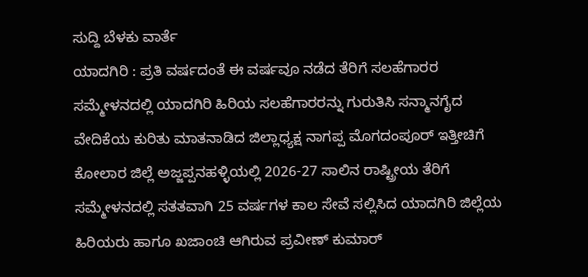ಸುದ್ದಿ ಬೆಳಕು ವಾರ್ತೆ
ಯಾದಗಿರಿ : ಪ್ರತಿ ವರ್ಷದಂತೆ ಈ ವರ್ಷವೂ ನಡೆದ ತೆರಿಗೆ ಸಲಹೆಗಾರರ ಸಮ್ಮೇಳನದಲ್ಲಿ ಯಾದಗಿರಿ ಹಿರಿಯ ಸಲಹೆಗಾರರನ್ನು ಗುರುತಿಸಿ ಸನ್ಮಾನಗೈದ ವೇದಿಕೆಯ ಕುರಿತು ಮಾತನಾಡಿದ ಜಿಲ್ಲಾಧ್ಯಕ್ಷ ನಾಗಪ್ಪ ಮೊಗದಂಪೂರ್ ಇತ್ತೀಚಿಗೆ ಕೋಲಾರ ಜಿಲ್ಲೆ ಅಜ್ಜಪ್ಪನಹಳ್ಳಿಯಲ್ಲಿ 2026-27 ಸಾಲಿನ ರಾಷ್ಟ್ರೀಯ ತೆರಿಗೆ ಸಮ್ಮೇಳನದಲ್ಲಿ ಸತತವಾಗಿ 25 ವರ್ಷಗಳ ಕಾಲ ಸೇವೆ ಸಲ್ಲಿಸಿದ ಯಾದಗಿರಿ ಜಿಲ್ಲೆಯ ಹಿರಿಯರು ಹಾಗೂ ಖಜಾಂಚಿ ಆಗಿರುವ ಪ್ರವೀಣ್ ಕುಮಾರ್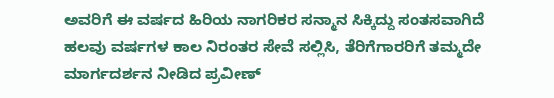ಅವರಿಗೆ ಈ ವರ್ಷದ ಹಿರಿಯ ನಾಗರಿಕರ ಸನ್ಮಾನ ಸಿಕ್ಕಿದ್ದು ಸಂತಸವಾಗಿದೆ ಹಲವು ವರ್ಷಗಳ ಕಾಲ ನಿರಂತರ ಸೇವೆ ಸಲ್ಲಿಸಿ, ತೆರಿಗೆಗಾರರಿಗೆ ತಮ್ಮದೇ ಮಾರ್ಗದರ್ಶನ ನೀಡಿದ ಪ್ರವೀಣ್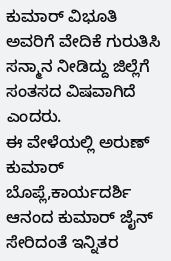ಕುಮಾರ್ ವಿಭೂತಿ ಅವರಿಗೆ ವೇದಿಕೆ ಗುರುತಿಸಿ ಸನ್ಮಾನ ನೀಡಿದ್ದು ಜಿಲ್ಲೆಗೆ ಸಂತಸದ ವಿಷವಾಗಿದೆ ಎಂದರು.
ಈ ವೇಳೆಯಲ್ಲಿ ಅರುಣ್ ಕುಮಾರ್ ಬೊಪ್ಲೆ,ಕಾರ್ಯದರ್ಶಿ ಆನಂದ ಕುಮಾರ್ ಜೈನ್ ಸೇರಿದಂತೆ ಇನ್ನಿತರ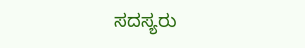ಸದಸ್ಯರು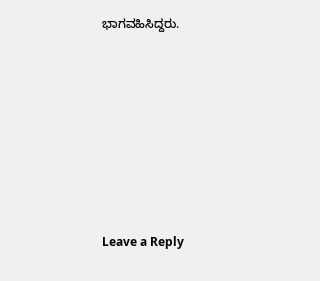ಭಾಗವಹಿಸಿದ್ದರು.











Leave a Reply